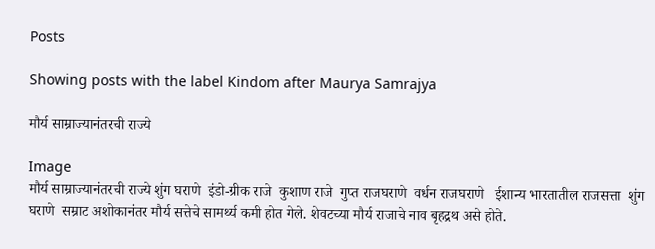Posts

Showing posts with the label Kindom after Maurya Samrajya

मौर्य साम्राज्यानंतरची राज्ये

Image
मौर्य साम्राज्यानंतरची राज्ये शुंग घराणे  इंडो-ग्रीक राजे  कुशाण राजे  गुप्त राजघराणे  वर्धन राजघराणे   ईशान्य भारतातील राजसत्ता  शुंग घराणे  सम्राट अशोकानंतर मौर्य सत्तेचे सामर्थ्य कमी होत गेले. शेवटच्या मौर्य राजाचे नाव बृहद्रथ असे होते.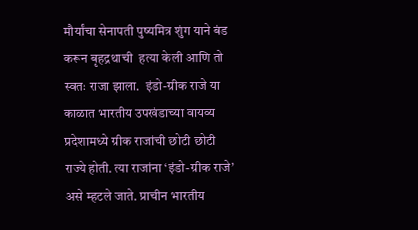मौर्यांचा सेनापती पुष्यमित्र शुंग याने बंड करून बृहद्रथाची  हत्या केली आणि तो स्वतः राजा झाला.  इंडो-ग्रीक राजे या काळात भारतीय उपखंडाच्या वायव्य प्रदेशामध्ये ग्रीक राजांची छोटी छोटी राज्ये होती. त्या राजांना ‘इंडो-ग्रीक राजे’ असे म्हटले जाते. प्राचीन भारतीय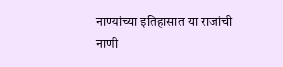नाण्यांच्या इतिहासात या राजांची नाणी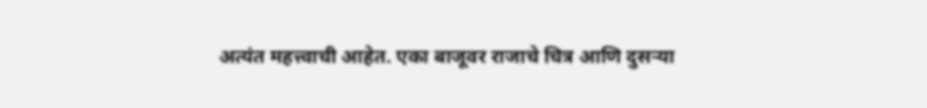अत्यंत महत्त्वाची आहेत. एका बाजूवर राजाचे चित्र आणि दुसऱ्या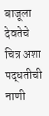बाजूला देवतेचे चित्र अशा पद्धतीची नाणी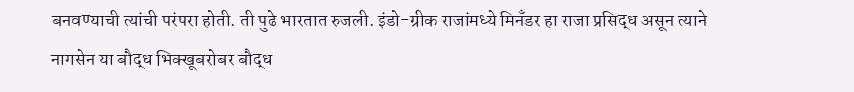बनवण्याची त्यांची परंपरा होती. ती पुढे भारतात रुजली. इंडो-ग्रीक राजांमध्ये मिनँडर हा राजा प्रसिद्ध असून त्याने नागसेन या बौद्ध भिक्खूबरोबर बौद्ध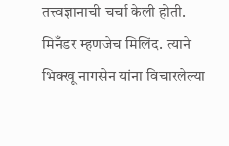तत्त्वज्ञानाची चर्चा केली होती. मिनँडर म्हणजेच मिलिंद. त्याने भिक्खू नागसेन यांना विचारलेल्या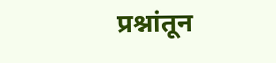प्रश्नांतून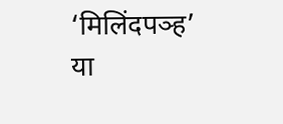‘मिलिंदपञ्ह’ या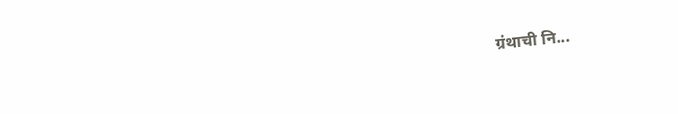ग्रंथाची नि...